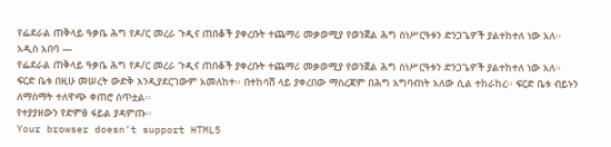የፌደራል ጠቅላይ ዓቃቤ ሕግ የዶ/ር መረራ ጉዲና ጠበቆች ያቀረቡት ተጨማሪ መቃወሚያ የወንጀል ሕግ ስነሥርዓቱን ድንጋጌዎች ያልተከተለ ነው አለ፡፡
አዲስ አበባ —
የፌደራል ጠቅላይ ዓቃቤ ሕግ የዶ/ር መረራ ጉዲና ጠበቆች ያቀረቡት ተጨማሪ መቃወሚያ የወንጀል ሕግ ስነሥርዓቱን ድንጋጌዎች ያልተከተለ ነው አለ፡፡
ፍርድ ቤቱ በዚሁ መሠረት ውድቅ እንዲያደርገውም አመለከተ፡፡ በተከሳሽ ላይ ያቀረበው ማስረጃም በሕግ አግባብነት አለው ሲል ተከራከረ፡፡ ፍርድ ቤቱ ብይኑን ለማሰማት ተለዋጭ ቀጠሮ ሰጥቷል፡፡
የተያያዘውን የድምፅ ፋይል ያዳምጡ፡፡
Your browser doesn’t support HTML5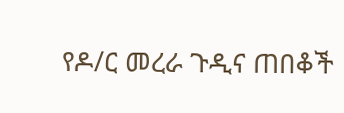የዶ/ር መረራ ጉዲና ጠበቆች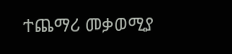ተጨማሪ መቃወሚያ